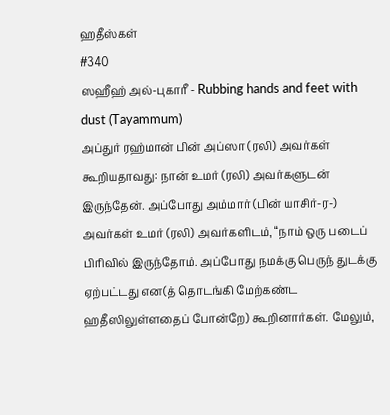ஹதீஸ்கள்
#340
ஸஹீஹ் அல்-புகாரீ - Rubbing hands and feet with dust (Tayammum)
அப்துர் ரஹ்மான் பின் அப்ஸா (ரலி) அவர்கள் கூறியதாவது: நான் உமர் (ரலி) அவர்களுடன் இருந்தேன். அப்போது அம்மார் (பின் யாசிர்-ர-) அவர்கள் உமர் (ரலி) அவர்களிடம், “நாம் ஒரு படைப் பிரிவில் இருந்தோம். அப்போது நமக்கு பெருந் துடக்கு ஏற்பட்டது என(த் தொடங்கி மேற்கண்ட ஹதீஸிலுள்ளதைப் போன்றே) கூறினார்கள். மேலும்,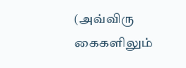(அவ்விரு கைகளிலும்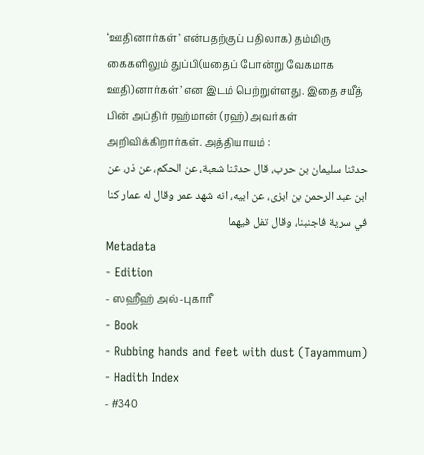‘ஊதினார்கள்’ என்பதற்குப் பதிலாக) தம்மிரு கைகளிலும் துப்பி(யதைப் போன்று வேகமாக ஊதி)னார்கள்’ என இடம் பெற்றுள்ளது. இதை சயீத் பின் அப்திர் ரஹ்மான் (ரஹ்) அவர்கள் அறிவிக்கிறார்கள். அத்தியாயம் :
حدثنا سليمان بن حرب، قال حدثنا شعبة، عن الحكم، عن ذر، عن ابن عبد الرحمن بن ابزى، عن ابيه، انه شهد عمر وقال له عمار كنا في سرية فاجنبنا، وقال تفل فيهما
Metadata
- Edition
- ஸஹீஹ் அல்-புகாரீ
- Book
- Rubbing hands and feet with dust (Tayammum)
- Hadith Index
- #340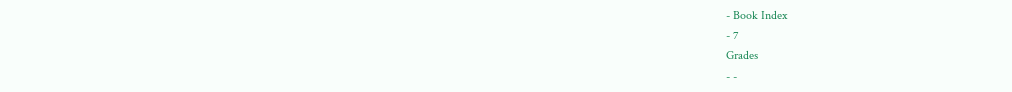- Book Index
- 7
Grades
- -